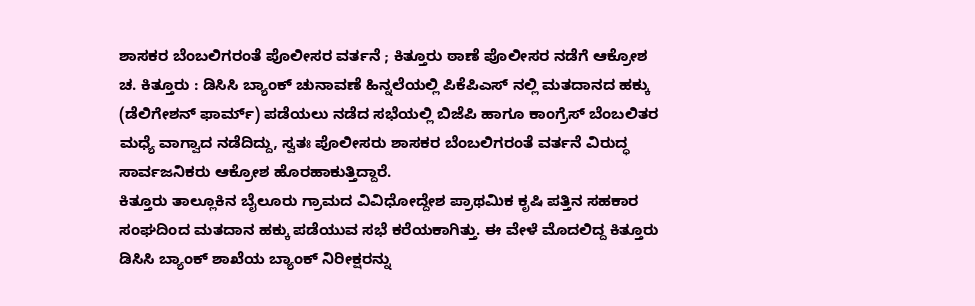ಶಾಸಕರ ಬೆಂಬಲಿಗರಂತೆ ಪೊಲೀಸರ ವರ್ತನೆ ; ಕಿತ್ತೂರು ಠಾಣೆ ಪೊಲೀಸರ ನಡೆಗೆ ಆಕ್ರೋಶ
ಚ. ಕಿತ್ತೂರು : ಡಿಸಿಸಿ ಬ್ಯಾಂಕ್ ಚುನಾವಣೆ ಹಿನ್ನಲೆಯಲ್ಲಿ ಪಿಕೆಪಿಎಸ್ ನಲ್ಲಿ ಮತದಾನದ ಹಕ್ಕು (ಡೆಲಿಗೇಶನ್ ಫಾರ್ಮ್) ಪಡೆಯಲು ನಡೆದ ಸಭೆಯಲ್ಲಿ ಬಿಜೆಪಿ ಹಾಗೂ ಕಾಂಗ್ರೆಸ್ ಬೆಂಬಲಿತರ ಮಧ್ಯೆ ವಾಗ್ವಾದ ನಡೆದಿದ್ದು, ಸ್ವತಃ ಪೊಲೀಸರು ಶಾಸಕರ ಬೆಂಬಲಿಗರಂತೆ ವರ್ತನೆ ವಿರುದ್ಧ ಸಾರ್ವಜನಿಕರು ಆಕ್ರೋಶ ಹೊರಹಾಕುತ್ತಿದ್ದಾರೆ.
ಕಿತ್ತೂರು ತಾಲ್ಲೂಕಿನ ಬೈಲೂರು ಗ್ರಾಮದ ವಿವಿಧೋದ್ದೇಶ ಪ್ರಾಥಮಿಕ ಕೃಷಿ ಪತ್ತಿನ ಸಹಕಾರ ಸಂಘದಿಂದ ಮತದಾನ ಹಕ್ಕು ಪಡೆಯುವ ಸಭೆ ಕರೆಯಕಾಗಿತ್ತು. ಈ ವೇಳೆ ಮೊದಲಿದ್ದ ಕಿತ್ತೂರು ಡಿಸಿಸಿ ಬ್ಯಾಂಕ್ ಶಾಖೆಯ ಬ್ಯಾಂಕ್ ನಿರೀಕ್ಷರನ್ನು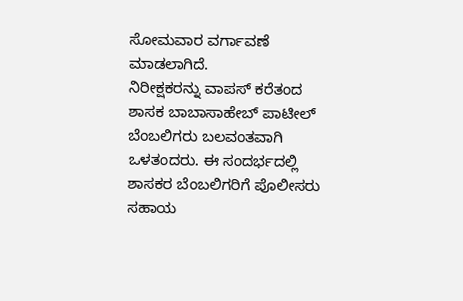ಸೋಮವಾರ ವರ್ಗಾವಣೆ ಮಾಡಲಾಗಿದೆ.
ನಿರೀಕ್ಷಕರನ್ನು ವಾಪಸ್ ಕರೆತಂದ ಶಾಸಕ ಬಾಬಾಸಾಹೇಬ್ ಪಾಟೀಲ್ ಬೆಂಬಲಿಗರು ಬಲವಂತವಾಗಿ ಒಳತಂದರು. ಈ ಸಂದರ್ಭದಲ್ಲಿ ಶಾಸಕರ ಬೆಂಬಲಿಗರಿಗೆ ಪೊಲೀಸರು ಸಹಾಯ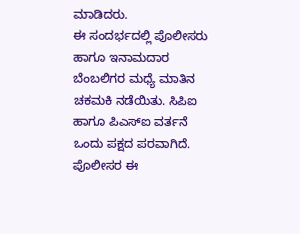ಮಾಡಿದರು.
ಈ ಸಂದರ್ಭದಲ್ಲಿ ಪೊಲೀಸರು ಹಾಗೂ ಇನಾಮದಾರ ಬೆಂಬಲಿಗರ ಮಧ್ಯೆ ಮಾತಿನ ಚಕಮಕಿ ನಡೆಯಿತು. ಸಿಪಿಐ ಹಾಗೂ ಪಿಎಸ್ಐ ವರ್ತನೆ ಒಂದು ಪಕ್ಷದ ಪರವಾಗಿದೆ. ಪೊಲೀಸರ ಈ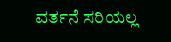ವರ್ತನೆ ಸರಿಯಲ್ಲ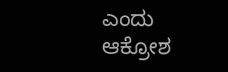ಎಂದು ಆಕ್ರೋಶ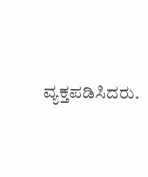ವ್ಯಕ್ತಪಡಿಸಿದರು.